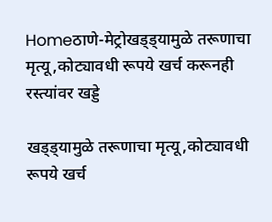Homeठाणे-मेट्रोखड्ड्यामुळे तरूणाचा मृत्यू,कोट्यावधी रूपये खर्च करूनही रस्त्यांवर खड्डे

खड्ड्यामुळे तरूणाचा मृत्यू,कोट्यावधी रूपये खर्च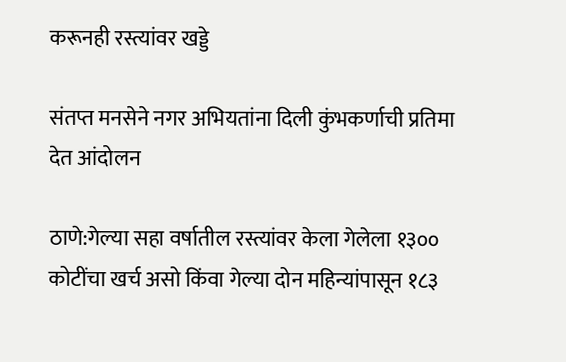करूनही रस्त्यांवर खड्डे

संतप्त मनसेने नगर अभियतांना दिली कुंभकर्णाची प्रतिमा देत आंदोलन

ठाणे:गेल्या सहा वर्षातील रस्त्यांवर केला गेलेला १३०० कोटींचा खर्च असो किंवा गेल्या दोन महिन्यांपासून १८३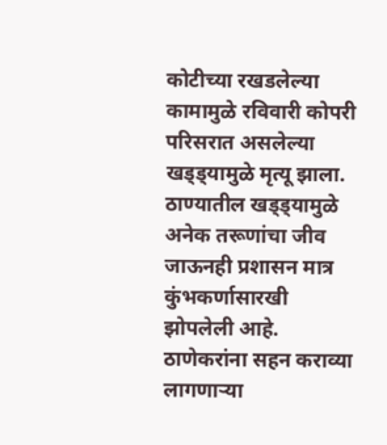कोटीच्या रखडलेल्या कामामुळे रविवारी कोपरी परिसरात असलेल्या खड्ड्यामुळे मृत्यू झाला. ठाण्यातील खड्ड्यामुळे अनेक तरूणांचा जीव जाऊनही प्रशासन मात्र कुंभकर्णासारखी झोपलेली आहे. ठाणेकरांना सहन कराव्या लागणाऱ्या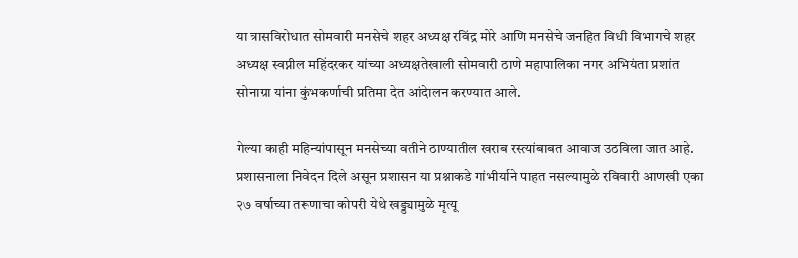या त्रासविरोधात सोमवारी मनसेचे शहर अध्यक्ष रविंद्र मोरे आणि मनसेचे जनहित विधी विभागचे शहर अध्यक्ष स्वप्नील महिंदरकर यांच्या अध्यक्षतेखाली सोमवारी ठाणे महापालिका नगर अभियंता प्रशांत सोनाग्रा यांना कुंभकर्णाची प्रतिमा देत आंदेालन करण्यात आले.

गेल्या काही महिन्यांपासून मनसेच्या वतीने ठाण्यातील खराब रस्त्यांबाबत आवाज उठविला जात आहे.  प्रशासनाला निवेदन दिले असून प्रशासन या प्रश्नाकडे गांभीर्याने पाहत नसल्यामुळे रविवारी आणखी एका २७ वर्षाच्या तरूणाचा कोपरी येथे खड्ड्यामुळे मृत्यू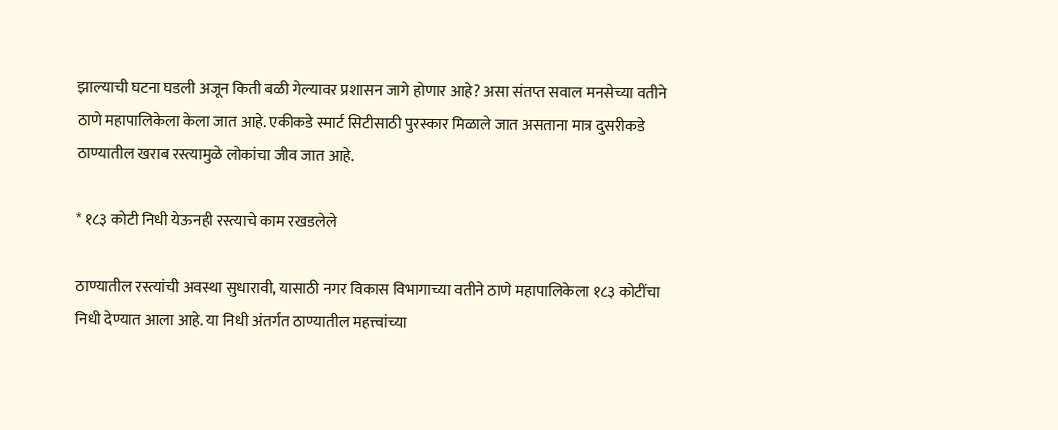झाल्याची घटना घडली अजून किती बळी गेल्यावर प्रशासन जागे होणार आहे? असा संतप्त सवाल मनसेच्या वतीने ठाणे महापालिकेला केला जात आहे. एकीकडे स्मार्ट सिटीसाठी पुरस्कार मिळाले जात असताना मात्र दुसरीकडे ठाण्यातील खराब रस्त्यामुळे लोकांचा जीव जात आहे.

* १८३ कोटी निधी येऊनही रस्त्याचे काम रखडलेले

ठाण्यातील रस्त्यांची अवस्था सुधारावी, यासाठी नगर विकास विभागाच्या वतीने ठाणे महापालिकेला १८३ कोटींचा निधी देण्यात आला आहे. या निधी अंतर्गत ठाण्यातील महत्त्वांच्या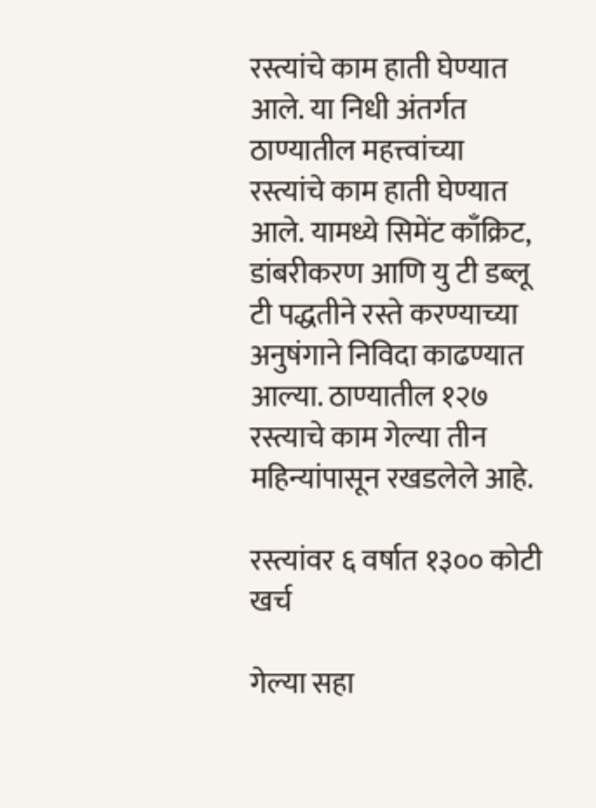रस्त्यांचे काम हाती घेण्यात आले. या निधी अंतर्गत ठाण्यातील महत्त्वांच्या रस्त्यांचे काम हाती घेण्यात आले. यामध्ये सिमेंट काँक्रिट, डांबरीकरण आणि यु टी डब्लू टी पद्धतीने रस्ते करण्याच्या अनुषंगाने निविदा काढण्यात आल्या. ठाण्यातील १२७ रस्त्याचे काम गेल्या तीन महिन्यांपासून रखडलेले आहे.

रस्त्यांवर ६ वर्षात १३०० कोटी खर्च

गेल्या सहा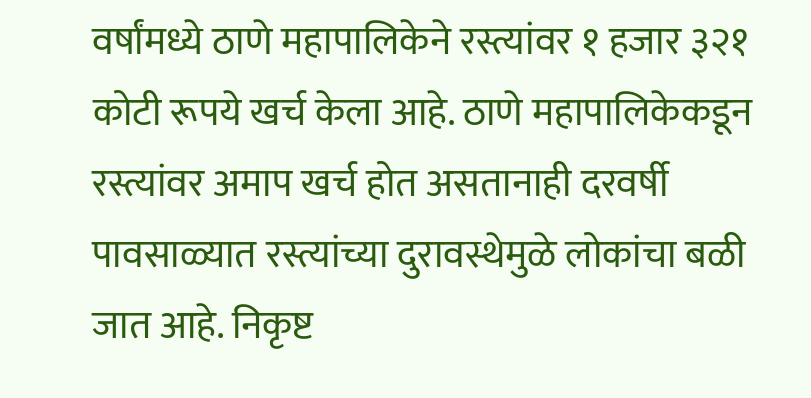वर्षांमध्ये ठाणे महापालिकेने रस्त्यांवर १ हजार ३२१ कोटी रूपये खर्च केला आहे. ठाणे महापालिकेकडून रस्त्यांवर अमाप खर्च होत असतानाही दरवर्षी पावसाळ्यात रस्त्यांच्या दुरावस्थेमुळे लोकांचा बळी जात आहे. निकृष्ट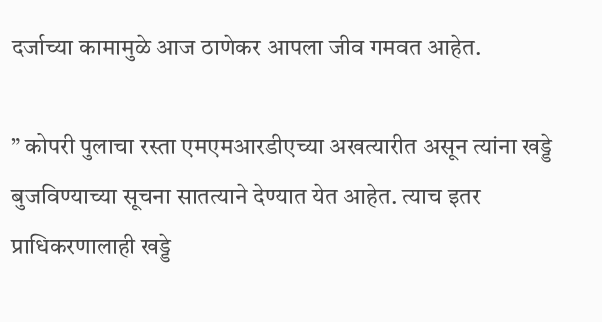दर्जाच्या कामामुळे आज ठाणेकर आपला जीव गमवत आहेत.

” कोपरी पुलाचा रस्ता एमएमआरडीएच्या अखत्यारीत असून त्यांना खड्डे बुजविण्याच्या सूचना सातत्याने देण्यात येत आहेत. त्याच इतर प्राधिकरणालाही खड्डे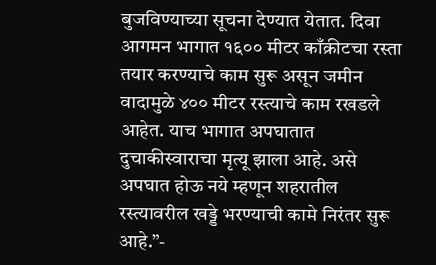बुजविण्याच्या सूचना देण्यात येतात. दिवा आगमन भागात १६०० मीटर काँक्रीटचा रस्ता तयार करण्याचे काम सुरू असून जमीन वादामुळे ४०० मीटर रस्त्याचे काम रखडले आहेत. याच भागात अपघातात दुचाकीस्वाराचा मृत्यू झाला आहे. असे अपघात होऊ नये म्हणून शहरातील रस्त्यावरील खड्डे भरण्याची कामे निरंतर सुरू आहे.”-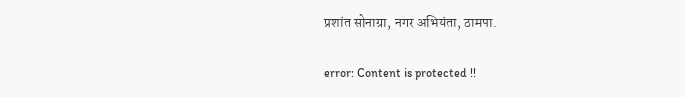प्रशांत सोनाग्रा, नगर अभियंता, ठामपा.

error: Content is protected !!